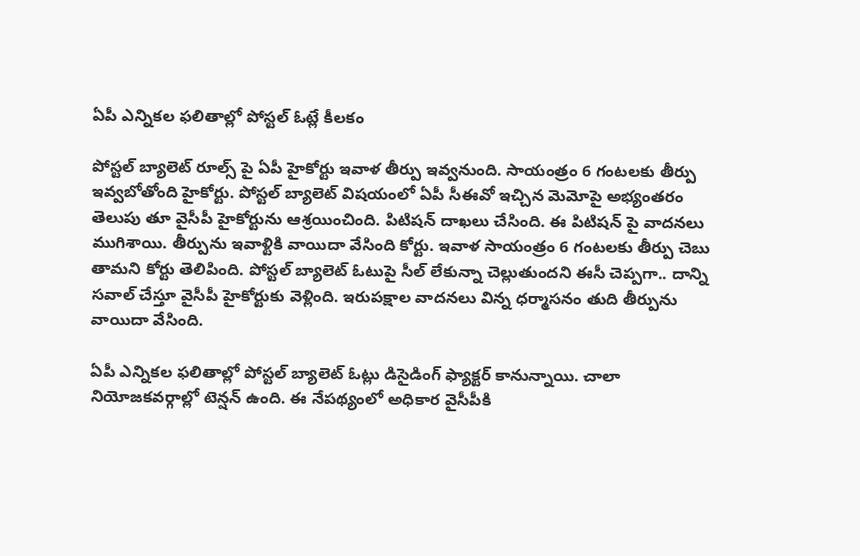ఏపీ ఎన్నికల ఫలితాల్లో పోస్టల్ ఓట్లే కీలకం

పోస్టల్ బ్యాలెట్ రూల్స్ పై ఏపీ హైకోర్టు ఇవాళ తీర్పు ఇవ్వనుంది. సాయంత్రం 6 గంటలకు తీర్పు ఇవ్వబోతోంది హైకోర్టు. పోస్టల్ బ్యాలెట్ విషయంలో ఏపీ సీఈవో ఇచ్చిన మెమోపై అభ్యంతరం తెలుపు తూ వైసీపీ హైకోర్టును ఆశ్రయించింది. పిటిషన్ దాఖలు చేసింది. ఈ పిటిషన్ పై వాదనలు ముగిశాయి. తీర్పును ఇవాళ్టికి వాయిదా వేసింది కోర్టు. ఇవాళ సాయంత్రం 6 గంటలకు తీర్పు చెబు తామని కోర్టు తెలిపింది. పోస్టల్ బ్యాలెట్ ఓటుపై సీల్ లేకున్నా చెల్లుతుందని ఈసీ చెప్పగా.. దాన్ని సవాల్ చేస్తూ వైసీపీ హైకోర్టుకు వెళ్లింది. ఇరుపక్షాల వాదనలు విన్న ధర్మాసనం తుది తీర్పును వాయిదా వేసింది.

ఏపీ ఎన్నికల ఫలితాల్లో పోస్టల్ బ్యాలెట్ ఓట్లు డిసైడింగ్ ఫ్యాక్టర్ కానున్నాయి. చాలా నియోజకవర్గాల్లో టెన్షన్ ఉంది. ఈ నేపథ్యంలో అధికార వైసీపీకి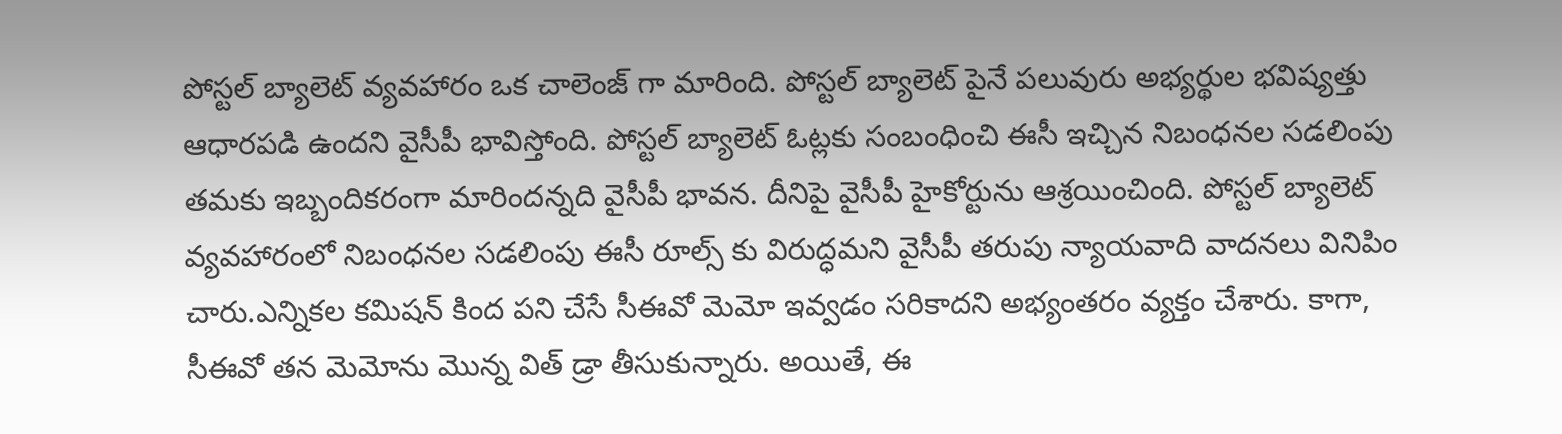పోస్టల్ బ్యాలెట్ వ్యవహారం ఒక చాలెంజ్ గా మారింది. పోస్టల్ బ్యాలెట్ పైనే పలువురు అభ్యర్థుల భవిష్యత్తు ఆధారపడి ఉందని వైసీపీ భావిస్తోంది. పోస్టల్ బ్యాలెట్ ఓట్లకు సంబంధించి ఈసీ ఇచ్చిన నిబంధనల సడలింపు తమకు ఇబ్బందికరంగా మారిందన్నది వైసీపీ భావన. దీనిపై వైసీపీ హైకోర్టును ఆశ్రయించింది. పోస్టల్ బ్యాలెట్ వ్యవహారంలో నిబంధనల సడలింపు ఈసీ రూల్స్ కు విరుద్ధమని వైసీపీ తరుపు న్యాయవాది వాదనలు వినిపిం చారు.ఎన్నికల కమిషన్ కింద పని చేసే సీఈవో మెమో ఇవ్వడం సరికాదని అభ్యంతరం వ్యక్తం చేశారు. కాగా, సీఈవో తన మెమోను మొన్న విత్ డ్రా తీసుకున్నారు. అయితే, ఈ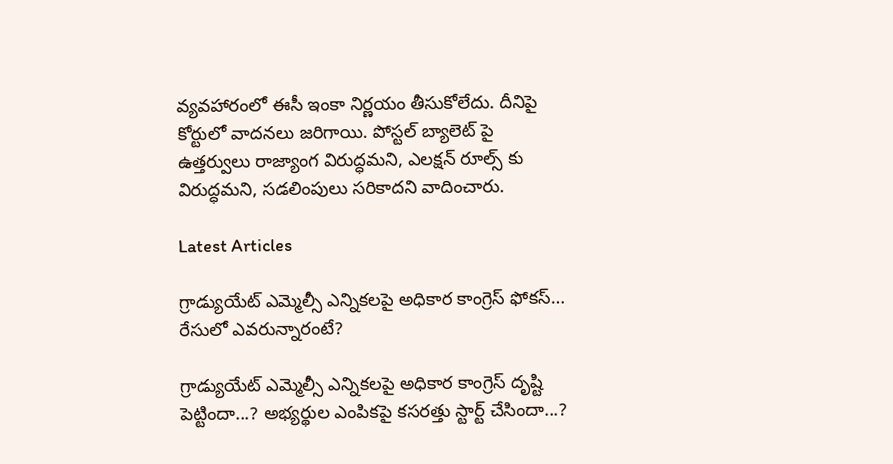వ్యవహారంలో ఈసీ ఇంకా నిర్ణయం తీసుకోలేదు. దీనిపై కోర్టులో వాదనలు జరిగాయి. పోస్టల్ బ్యాలెట్ పై ఉత్తర్వులు రాజ్యాంగ విరుద్ధమని, ఎలక్షన్ రూల్స్ కు విరుద్ధమని, సడలింపులు సరికాదని వాదించారు.

Latest Articles

గ్రాడ్యుయేట్ ఎమ్మెల్సీ ఎన్నికలపై అధికార కాంగ్రెస్ ఫోకస్… రేసులో ఎవరున్నారంటే?

గ్రాడ్యుయేట్ ఎమ్మెల్సీ ఎన్నికలపై అధికార కాంగ్రెస్ దృష్టి పెట్టిందా...? అభ్యర్థుల ఎంపికపై కసరత్తు స్టార్ట్ చేసిందా...?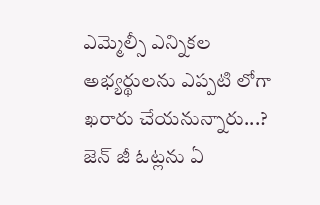ఎమ్మెల్సీ ఎన్నికల అభ్యర్థులను ఎప్పటి లోగా ఖరారు చేయనున్నారు...? జెన్ జీ ఓట్లను ఏ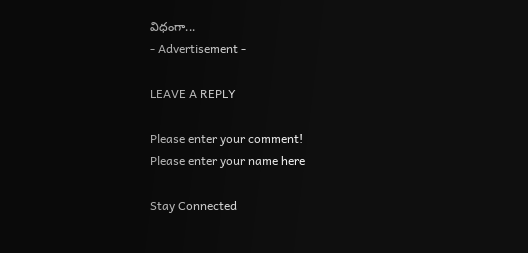విధంగా...
- Advertisement -

LEAVE A REPLY

Please enter your comment!
Please enter your name here

Stay Connected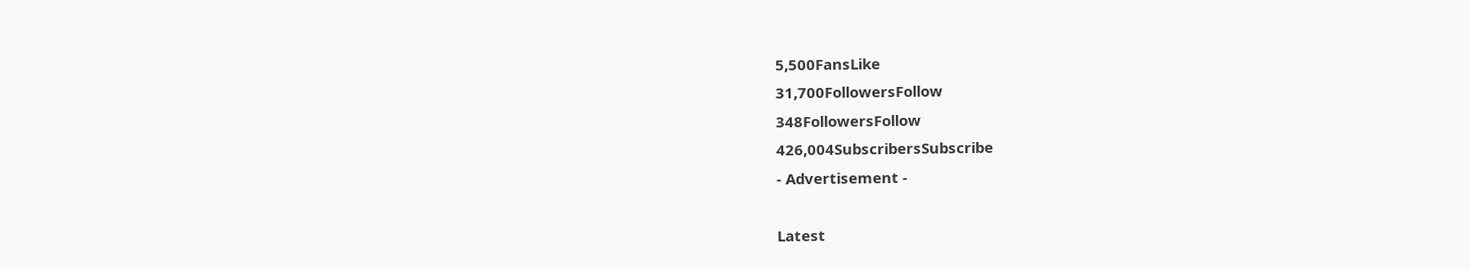5,500FansLike
31,700FollowersFollow
348FollowersFollow
426,004SubscribersSubscribe
- Advertisement -

Latest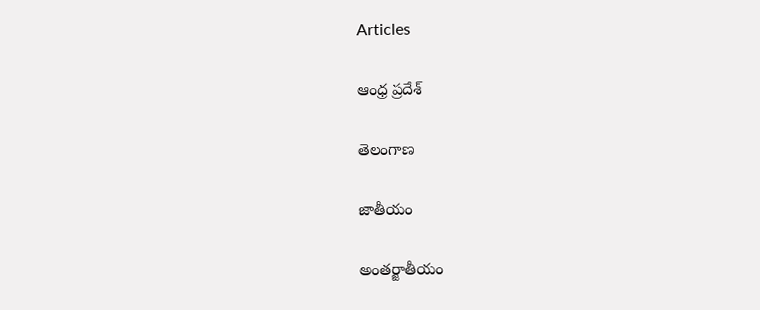Articles

ఆంధ్ర ప్రదేశ్

తెలంగాణ

జాతీయం

అంతర్జాతీయం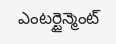ఎంటర్టైన్మెంట్